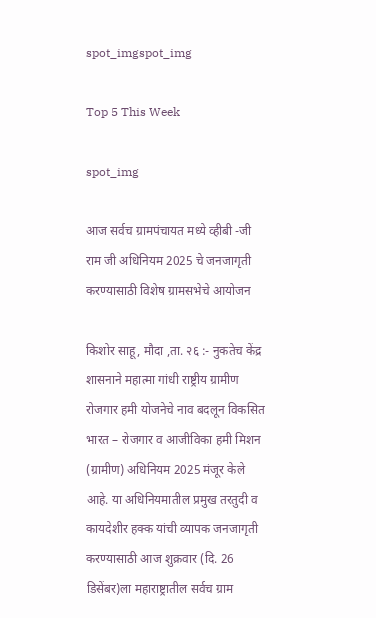spot_imgspot_img

Top 5 This Week

spot_img

आज सर्वच ग्रामपंचायत मध्ये व्हीबी -जी राम जी अधिनियम 2025 चे जनजागृती करण्यासाठी विशेष ग्रामसभेचे आयोजन

किशोर साहू, मौदा ,ता. २६ :- नुकतेच केंद्र शासनाने महात्मा गांधी राष्ट्रीय ग्रामीण रोजगार हमी योजनेचे नाव बदलून विकसित भारत – रोजगार व आजीविका हमी मिशन (ग्रामीण) अधिनियम 2025 मंजूर केले आहे. या अधिनियमातील प्रमुख तरतुदी व कायदेशीर हक्क यांची व्यापक जनजागृती करण्यासाठी आज शुक्रवार (दि. 26 डिसेंबर)ला महाराष्ट्रातील सर्वच ग्राम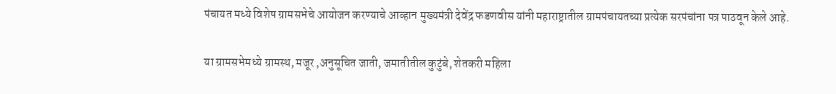पंचायत मध्ये विशेष ग्रामसभेचे आयोजन करण्याचे आव्हान मुख्यमंत्री देवेंद्र फडणवीस यांनी महाराष्ट्रातील ग्रामपंचायतच्या प्रत्येक सरपंचांना पत्र पाठवून केले आहे.

या ग्रामसभेमध्ये ग्रामस्थ, मजूर ,अनुसूचित जाती, जमातीतील कुटुंबे, शेतकरी महिला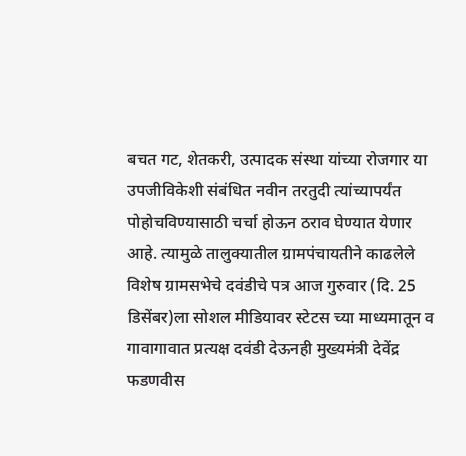बचत गट, शेतकरी, उत्पादक संस्था यांच्या रोजगार या उपजीविकेशी संबंधित नवीन तरतुदी त्यांच्यापर्यंत पोहोचविण्यासाठी चर्चा होऊन ठराव घेण्यात येणार आहे. त्यामुळे तालुक्यातील ग्रामपंचायतीने काढलेले विशेष ग्रामसभेचे दवंडीचे पत्र आज गुरुवार (दि. 25 डिसेंबर)ला सोशल मीडियावर स्टेटस च्या माध्यमातून व गावागावात प्रत्यक्ष दवंडी देऊनही मुख्यमंत्री देवेंद्र फडणवीस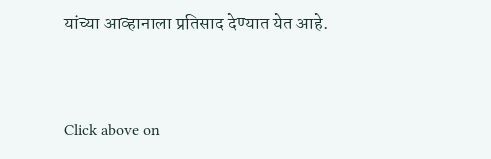यांच्या आव्हानाला प्रतिसाद देण्यात येत आहे.


Click above on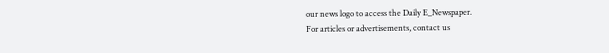our news logo to access the Daily E_Newspaper.
For articles or advertisements, contact us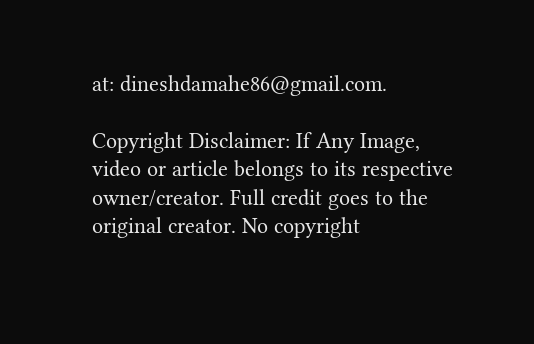at: dineshdamahe86@gmail.com.

Copyright Disclaimer: If Any Image, video or article belongs to its respective owner/creator. Full credit goes to the original creator. No copyright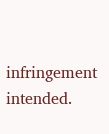infringement intended.